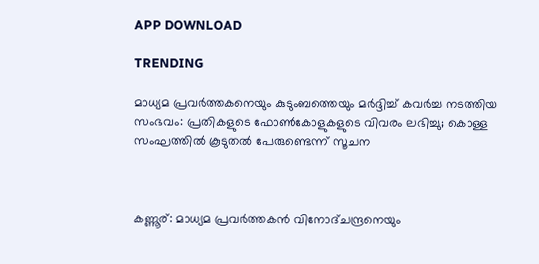APP DOWNLOAD

TRENDING

മാധ്യമ പ്രവര്‍ത്തകനെയും കുടുംബത്തെയും മര്‍ദ്ദിച്ച് കവര്‍ച്ച നടത്തിയ സംഭവം: പ്രതികളുടെ ഫോണ്‍കോളുകളുടെ വിവരം ലഭിച്ചു; കൊള്ള സംഘത്തില്‍ കൂടുതല്‍ പേരുണ്ടെന്ന് സൂചന



കണ്ണൂര്: മാധ്യമ പ്രവര്‍ത്തകന്‍ വിനോദ്ചന്ദ്രനെയും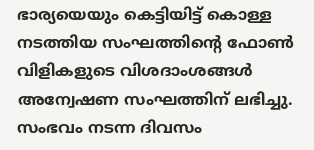ഭാര്യയെയും കെട്ടിയിട്ട് കൊള്ള നടത്തിയ സംഘത്തിന്റെ ഫോണ്‍ വിളികളുടെ വിശദാംശങ്ങള്‍ അന്വേഷണ സംഘത്തിന് ലഭിച്ചു. സംഭവം നടന്ന ദിവസം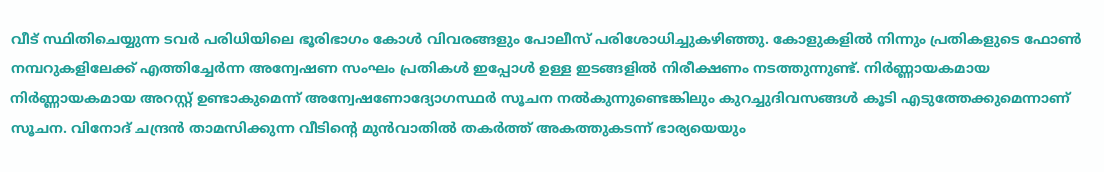വീട് സ്ഥിതിചെയ്യുന്ന ടവര്‍ പരിധിയിലെ ഭൂരിഭാഗം കോള്‍ വിവരങ്ങളും പോലീസ് പരിശോധിച്ചുകഴിഞ്ഞു. കോളുകളില്‍ നിന്നും പ്രതികളുടെ ഫോണ്‍ നമ്പറുകളിലേക്ക് എത്തിച്ചേര്‍ന്ന അന്വേഷണ സംഘം പ്രതികള്‍ ഇപ്പോള്‍ ഉള്ള ഇടങ്ങളില്‍ നിരീക്ഷണം നടത്തുന്നുണ്ട്. നിര്‍ണ്ണായകമായ നിര്‍ണ്ണായകമായ അറസ്റ്റ് ഉണ്ടാകുമെന്ന് അന്വേഷണോദ്യോഗസ്ഥര്‍ സൂചന നല്‍കുന്നുണ്ടെങ്കിലും കുറച്ചുദിവസങ്ങള്‍ കൂടി എടുത്തേക്കുമെന്നാണ് സൂചന. വിനോദ് ചന്ദ്രന്‍ താമസിക്കുന്ന വീടിന്റെ മുന്‍വാതില്‍ തകര്‍ത്ത് അകത്തുകടന്ന് ഭാര്യയെയും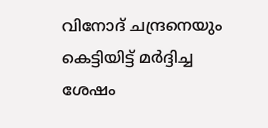വിനോദ് ചന്ദ്രനെയും കെട്ടിയിട്ട് മര്‍ദ്ദിച്ച ശേഷം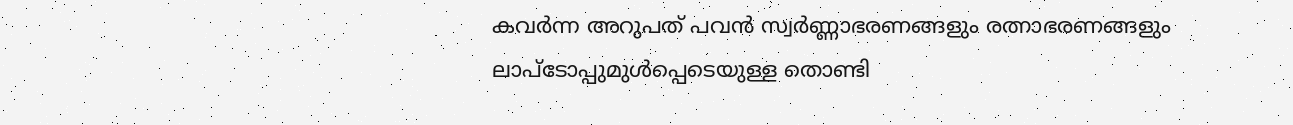കവര്‍ന്ന അറുപത് പവന്‍ സ്വര്‍ണ്ണാഭരണങ്ങളും രത്നാഭരണങ്ങളും ലാപ്ടോപ്പുമുള്‍പ്പെടെയുള്ള തൊണ്ടി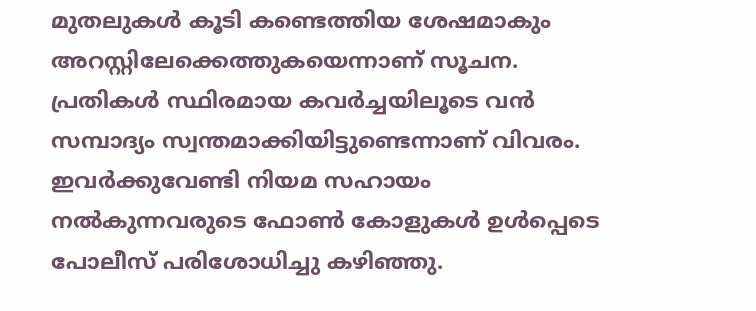മുതലുകള്‍ കൂടി കണ്ടെത്തിയ ശേഷമാകും അറസ്റ്റിലേക്കെത്തുകയെന്നാണ് സൂചന.
പ്രതികള്‍ സ്ഥിരമായ കവര്‍ച്ചയിലൂടെ വന്‍ സമ്പാദ്യം സ്വന്തമാക്കിയിട്ടുണ്ടെന്നാണ് വിവരം. ഇവര്‍ക്കുവേണ്ടി നിയമ സഹായം നല്‍കുന്നവരുടെ ഫോണ്‍ കോളുകള്‍ ഉള്‍പ്പെടെ പോലീസ് പരിശോധിച്ചു കഴിഞ്ഞു.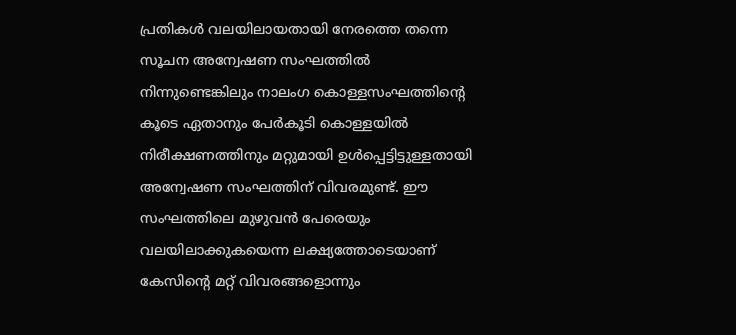പ്രതികള്‍ വലയിലായതായി നേരത്തെ തന്നെ സൂചന അന്വേഷണ സംഘത്തില്‍ നിന്നുണ്ടെങ്കിലും നാലംഗ കൊള്ളസംഘത്തിന്റെ കൂടെ ഏതാനും പേര്‍കൂടി കൊള്ളയില്‍ നിരീക്ഷണത്തിനും മറ്റുമായി ഉള്‍പ്പെട്ടിട്ടുള്ളതായി അന്വേഷണ സംഘത്തിന് വിവരമുണ്ട്. ഈ സംഘത്തിലെ മുഴുവന്‍ പേരെയും വലയിലാക്കുകയെന്ന ലക്ഷ്യത്തോടെയാണ് കേസിന്റെ മറ്റ് വിവരങ്ങളൊന്നും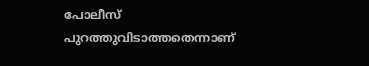പോലീസ് പുറത്തുവിടാത്തതെന്നാണ്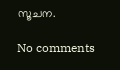സൂചന.

No comments